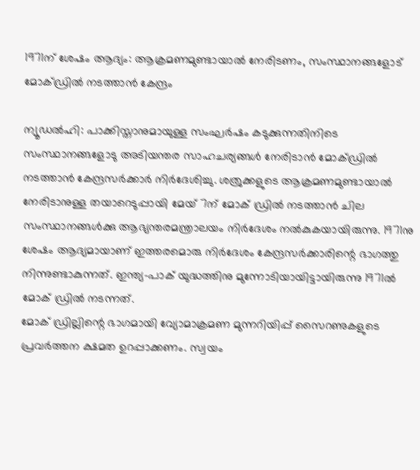1971ന് ശേഷം ആദ്യം: ആക്രമണമുണ്ടായാൽ നേരിടണം, സംസ്ഥാനങ്ങളോട് മോക്ഡ്രിൽ നടത്താൻ കേന്ദ്രം

ന്യൂഡൽഹി: പാക്കിസ്താനുമായുള്ള സംഘർഷം കടുക്കുന്നതിനിടെ സംസ്ഥാനങ്ങളോടു അടിയന്തര സാഹചര്യങ്ങൾ നേരിടാൻ മോക്ഡ്രിൽ നടത്താൻ കേന്ദ്രസർക്കാർ നിർദേശിച്ചു. ശത്രുക്കളുടെ ആക്രമണമുണ്ടായാൽ നേരിടാനുള്ള തയാറെടുപ്പായി മേയ് 7ന് മോക് ഡ്രിൽ നടത്താൻ ചില സംസ്ഥാനങ്ങൾക്കു ആഭ്യന്തരമന്ത്രാലയം നിർദേശം നൽകുകയായിരുന്നു. 1971നു ശേഷം ആദ്യമായാണ് ഇത്തരമൊരു നിർദേശം കേന്ദ്രസർക്കാരിന്റെ ഭാഗത്തു നിന്നുണ്ടാകുന്നത്. ഇന്ത്യ-പാക് യുദ്ധത്തിനു മുന്നോടിയായിട്ടായിരുന്നു 1971ൽ മോക് ഡ്രിൽ നടന്നത്.
മോക് ഡ്രില്ലിന്റെ ഭാഗമായി വ്യോമാക്രമണ മുന്നറിയിപ്പ് സൈറണുകളുടെ പ്രവർത്തന ക്ഷമത ഉറപ്പാക്കണം. സ്വയം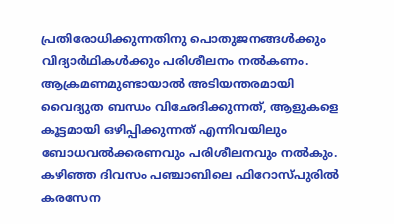പ്രതിരോധിക്കുന്നതിനു പൊതുജനങ്ങൾക്കും വിദ്യാർഥികൾക്കും പരിശീലനം നൽകണം. ആക്രമണമുണ്ടായാൽ അടിയന്തരമായി വൈദ്യുത ബന്ധം വിഛേദിക്കുന്നത്, ആളുകളെ കൂട്ടമായി ഒഴിപ്പിക്കുന്നത് എന്നിവയിലും ബോധവൽക്കരണവും പരിശീലനവും നൽകും.
കഴിഞ്ഞ ദിവസം പഞ്ചാബിലെ ഫിറോസ്പുരിൽ കരസേന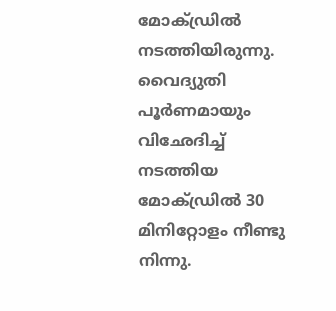മോക്ഡ്രിൽ നടത്തിയിരുന്നു. വൈദ്യുതി പൂർണമായും വിഛേദിച്ച് നടത്തിയ മോക്ഡ്രിൽ 30 മിനിറ്റോളം നീണ്ടു നിന്നു.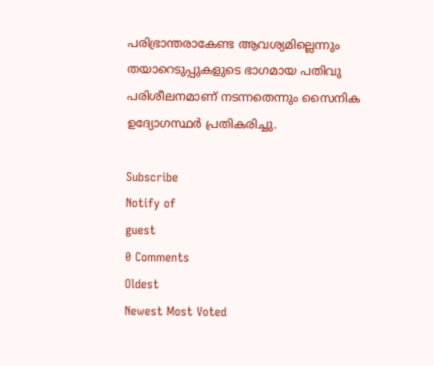പരിഭ്രാന്തരാകേണ്ട ആവശ്യമില്ലെന്നും തയാറെടുപ്പുകളുടെ ഭാഗമായ പതിവു പരിശീലനമാണ് നടന്നതെന്നും സൈനിക ഉദ്യോഗസ്ഥർ പ്രതികരിച്ചു.

Subscribe
Notify of
guest
0 Comments
Oldest
Newest Most Voted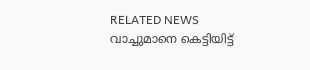RELATED NEWS
വാച്ചുമാനെ കെട്ടിയിട്ട്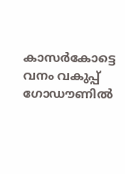കാസര്‍കോട്ടെ വനം വകുപ്പ് ഗോഡൗണില്‍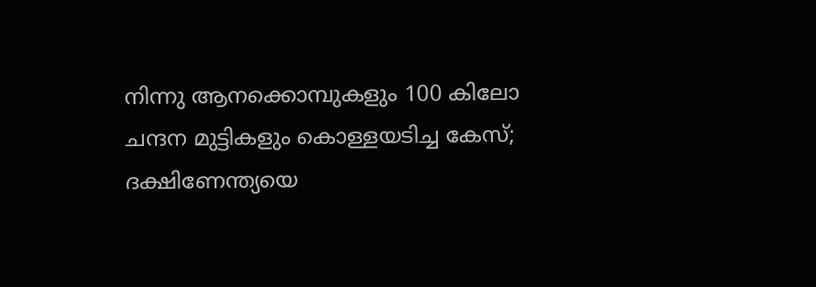നിന്നു ആനക്കൊമ്പുകളും 100 കിലോ ചന്ദന മുട്ടികളും കൊള്ളയടിച്ച കേസ്; ദക്ഷിണേന്ത്യയെ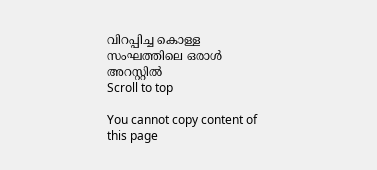വിറപ്പിച്ച കൊള്ള സംഘത്തിലെ ഒരാള്‍ അറസ്റ്റില്‍
Scroll to top

You cannot copy content of this page